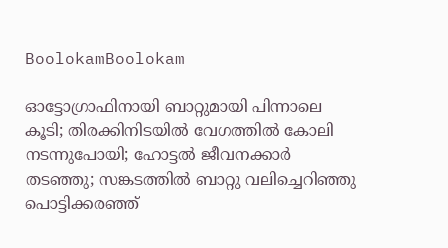BoolokamBoolokam

ഓട്ടോഗ്രാഫിനായി ബാറ്റുമായി പിന്നാലെ കൂടി; തിരക്കിനിടയില്‍ വേഗത്തില്‍ കോലി നടന്നുപോയി; ഹോട്ടല്‍ ജീവനക്കാര്‍ തടഞ്ഞു; സങ്കടത്തില്‍ ബാറ്റു വലിച്ചെറിഞ്ഞു പൊട്ടിക്കരഞ്ഞ്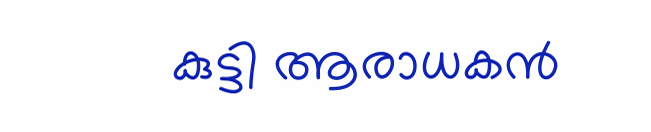കുട്ടി ആരാധകന്‍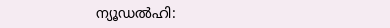ന്യൂഡല്‍ഹി: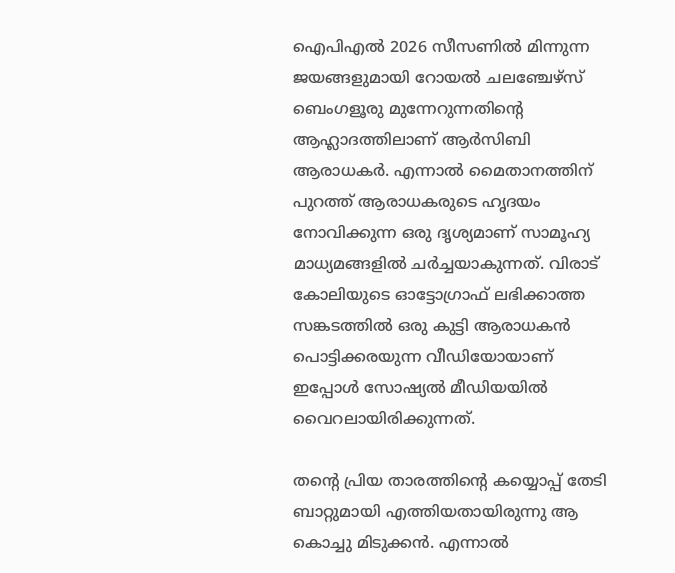ഐപിഎല്‍ 2026 സീസണില്‍ മിന്നുന്ന ജയങ്ങളുമായി റോയല്‍ ചലഞ്ചേഴ്‌സ് ബെംഗളൂരു മുന്നേറുന്നതിന്റെ ആഹ്ലാദത്തിലാണ് ആര്‍സിബി ആരാധകര്‍. എന്നാല്‍ മൈതാനത്തിന് പുറത്ത് ആരാധകരുടെ ഹൃദയം നോവിക്കുന്ന ഒരു ദൃശ്യമാണ് സാമൂഹ്യ മാധ്യമങ്ങളില്‍ ചര്‍ച്ചയാകുന്നത്. വിരാട് കോലിയുടെ ഓട്ടോഗ്രാഫ് ലഭിക്കാത്ത സങ്കടത്തില്‍ ഒരു കുട്ടി ആരാധകന്‍ പൊട്ടിക്കരയുന്ന വീഡിയോയാണ് ഇപ്പോള്‍ സോഷ്യല്‍ മീഡിയയില്‍ വൈറലായിരിക്കുന്നത്.

തന്റെ പ്രിയ താരത്തിന്റെ കയ്യൊപ്പ് തേടി ബാറ്റുമായി എത്തിയതായിരുന്നു ആ കൊച്ചു മിടുക്കന്‍. എന്നാല്‍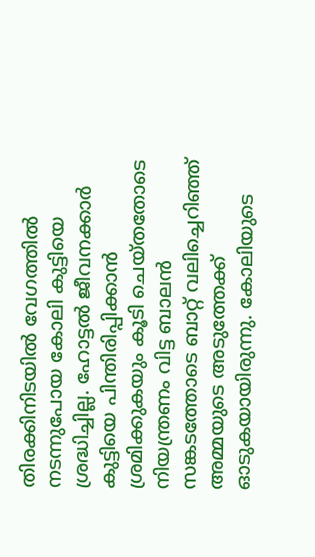തിരക്കിനിടയില്‍ വേഗത്തില്‍ നടന്നുപോയ കോലി കുട്ടിയെ ശ്രദ്ധിച്ചില്ല. ഹോട്ടല്‍ ജീവനക്കാര്‍ കുട്ടിയെ പിന്തിരിപ്പിക്കാന്‍ ശ്രമിക്കുകയും കൂടി ചെയ്തതോടെ നിയന്ത്രണം വിട്ട ബാലന്‍ സങ്കടത്തോടെ ബാറ്റ് വലിച്ചെറിഞ്ഞ് അമ്മയുടെ അടുത്തേക്ക് ഓടുകയായിരുന്നു. കോലിയുടെ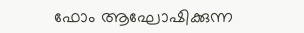ഫോം ആഘോഷിക്കുന്ന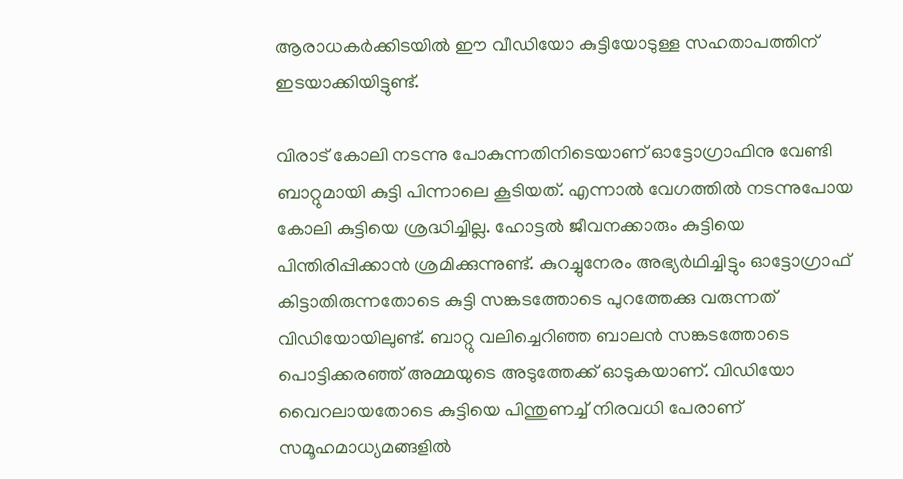ആരാധകര്‍ക്കിടയില്‍ ഈ വീഡിയോ കുട്ടിയോടുള്ള സഹതാപത്തിന് ഇടയാക്കിയിട്ടുണ്ട്.

വിരാട് കോലി നടന്നു പോകുന്നതിനിടെയാണ് ഓട്ടോഗ്രാഫിനു വേണ്ടി ബാറ്റുമായി കുട്ടി പിന്നാലെ കൂടിയത്. എന്നാല്‍ വേഗത്തില്‍ നടന്നുപോയ കോലി കുട്ടിയെ ശ്രദ്ധിച്ചില്ല. ഹോട്ടല്‍ ജീവനക്കാരും കുട്ടിയെ പിന്തിരിപ്പിക്കാന്‍ ശ്രമിക്കുന്നുണ്ട്. കുറച്ചുനേരം അഭ്യര്‍ഥിച്ചിട്ടും ഓട്ടോഗ്രാഫ് കിട്ടാതിരുന്നതോടെ കുട്ടി സങ്കടത്തോടെ പുറത്തേക്കു വരുന്നത് വിഡിയോയിലുണ്ട്. ബാറ്റു വലിച്ചെറിഞ്ഞ ബാലന്‍ സങ്കടത്തോടെ പൊട്ടിക്കരഞ്ഞ് അമ്മയുടെ അടുത്തേക്ക് ഓടുകയാണ്. വിഡിയോ വൈറലായതോടെ കുട്ടിയെ പിന്തുണച്ച് നിരവധി പേരാണ് സമൂഹമാധ്യമങ്ങളില്‍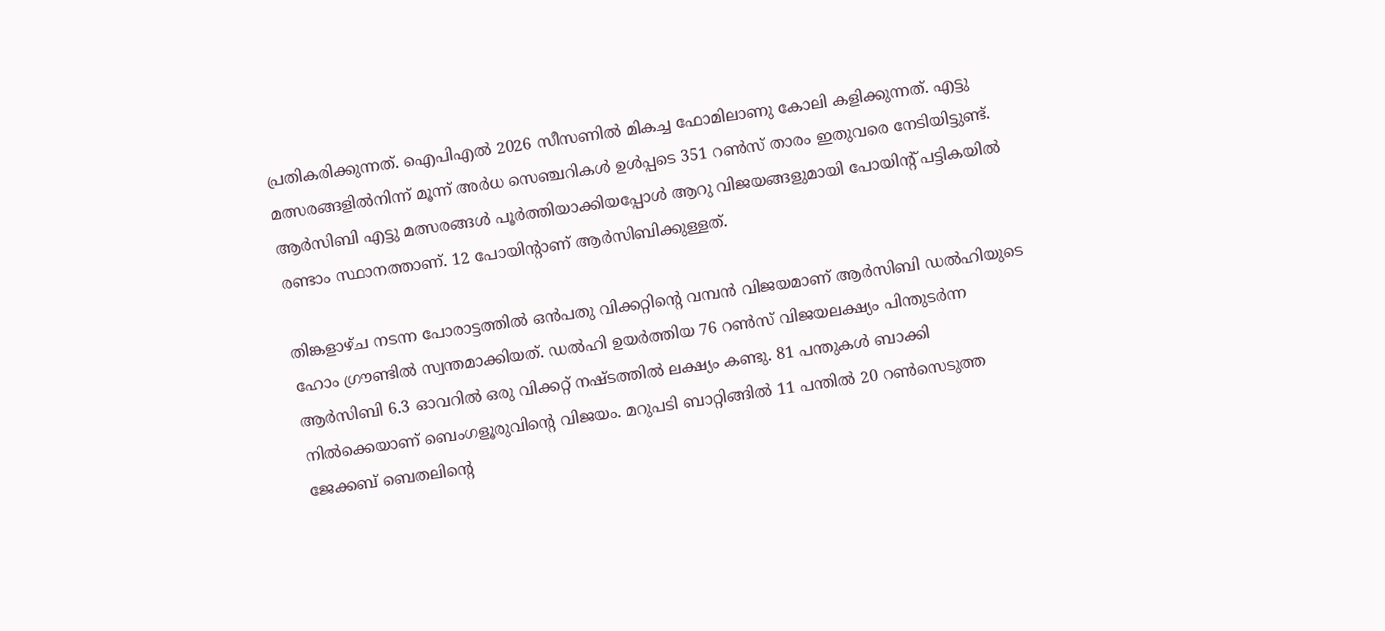പ്രതികരിക്കുന്നത്. ഐപിഎല്‍ 2026 സീസണില്‍ മികച്ച ഫോമിലാണു കോലി കളിക്കുന്നത്. എട്ടു മത്സരങ്ങളില്‍നിന്ന് മൂന്ന് അര്‍ധ സെഞ്ചറികള്‍ ഉള്‍പ്പടെ 351 റണ്‍സ് താരം ഇതുവരെ നേടിയിട്ടുണ്ട്. ആര്‍സിബി എട്ടു മത്സരങ്ങള്‍ പൂര്‍ത്തിയാക്കിയപ്പോള്‍ ആറു വിജയങ്ങളുമായി പോയിന്റ് പട്ടികയില്‍ രണ്ടാം സ്ഥാനത്താണ്. 12 പോയിന്റാണ് ആര്‍സിബിക്കുള്ളത്.

തിങ്കളാഴ്ച നടന്ന പോരാട്ടത്തില്‍ ഒന്‍പതു വിക്കറ്റിന്റെ വമ്പന്‍ വിജയമാണ് ആര്‍സിബി ഡല്‍ഹിയുടെ ഹോം ഗ്രൗണ്ടില്‍ സ്വന്തമാക്കിയത്. ഡല്‍ഹി ഉയര്‍ത്തിയ 76 റണ്‍സ് വിജയലക്ഷ്യം പിന്തുടര്‍ന്ന ആര്‍സിബി 6.3 ഓവറില്‍ ഒരു വിക്കറ്റ് നഷ്ടത്തില്‍ ലക്ഷ്യം കണ്ടു. 81 പന്തുകള്‍ ബാക്കി നില്‍ക്കെയാണ് ബെംഗളൂരുവിന്റെ വിജയം. മറുപടി ബാറ്റിങ്ങില്‍ 11 പന്തില്‍ 20 റണ്‍സെടുത്ത ജേക്കബ് ബെതലിന്റെ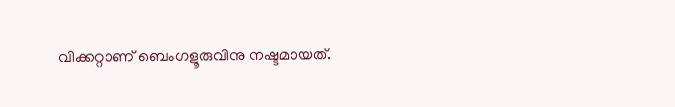വിക്കറ്റാണ് ബെംഗളൂരുവിനു നഷ്ടമായത്.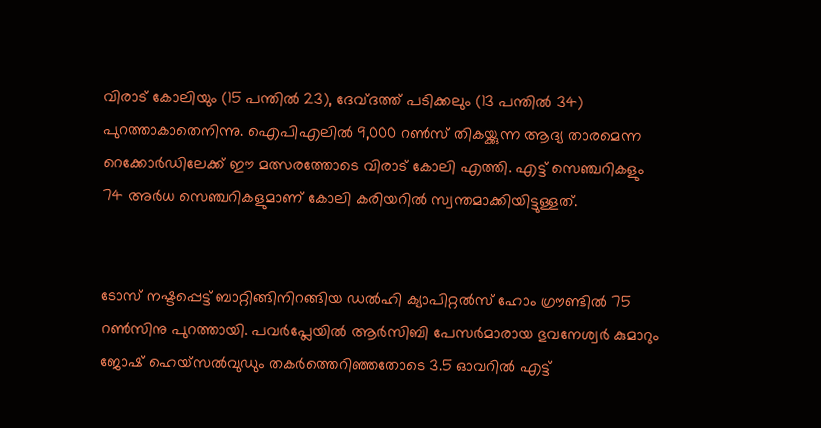വിരാട് കോലിയും (15 പന്തില്‍ 23), ദേവ്ദത്ത് പടിക്കലും (13 പന്തില്‍ 34) പുറത്താകാതെനിന്നു. ഐപിഎലില്‍ 9,000 റണ്‍സ് തികയ്ക്കുന്ന ആദ്യ താരമെന്ന റെക്കോര്‍ഡിലേക്ക് ഈ മത്സരത്തോടെ വിരാട് കോലി എത്തി. എട്ട് സെഞ്ചറികളും 74 അര്‍ധ സെഞ്ചറികളുമാണ് കോലി കരിയറില്‍ സ്വന്തമാക്കിയിട്ടുള്ളത്.


ടോസ് നഷ്ടപ്പെട്ട് ബാറ്റിങ്ങിനിറങ്ങിയ ഡല്‍ഹി ക്യാപിറ്റല്‍സ് ഹോം ഗ്രൗണ്ടില്‍ 75 റണ്‍സിനു പുറത്തായി. പവര്‍പ്ലേയില്‍ ആര്‍സിബി പേസര്‍മാരായ ഭുവനേശ്വര്‍ കുമാറും ജോഷ് ഹെയ്‌സല്‍വുഡും തകര്‍ത്തെറിഞ്ഞതോടെ 3.5 ഓവറില്‍ എട്ട്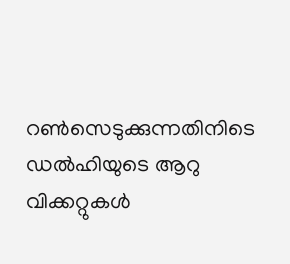റണ്‍സെടുക്കുന്നതിനിടെ ഡല്‍ഹിയുടെ ആറു വിക്കറ്റുകള്‍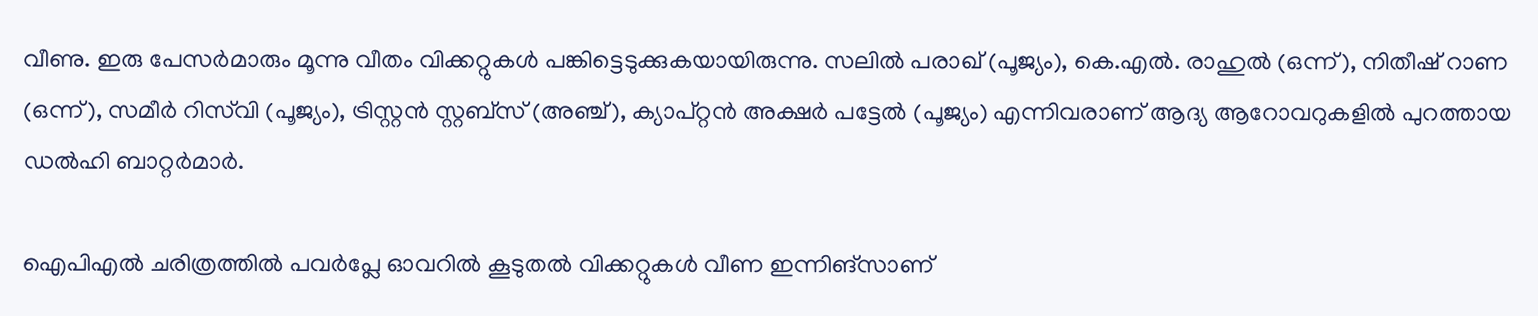വീണു. ഇരു പേസര്‍മാരും മൂന്നു വീതം വിക്കറ്റുകള്‍ പങ്കിട്ടെടുക്കുകയായിരുന്നു. സലില്‍ പരാഖ് (പൂജ്യം), കെ.എല്‍. രാഹുല്‍ (ഒന്ന്), നിതീഷ് റാണ (ഒന്ന്), സമീര്‍ റിസ്‌വി (പൂജ്യം), ട്രിസ്റ്റന്‍ സ്റ്റബ്‌സ് (അഞ്ച്), ക്യാപ്റ്റന്‍ അക്ഷര്‍ പട്ടേല്‍ (പൂജ്യം) എന്നിവരാണ് ആദ്യ ആറോവറുകളില്‍ പുറത്തായ ഡല്‍ഹി ബാറ്റര്‍മാര്‍.

ഐപിഎല്‍ ചരിത്രത്തില്‍ പവര്‍പ്ലേ ഓവറില്‍ കൂടുതല്‍ വിക്കറ്റുകള്‍ വീണ ഇന്നിങ്‌സാണ്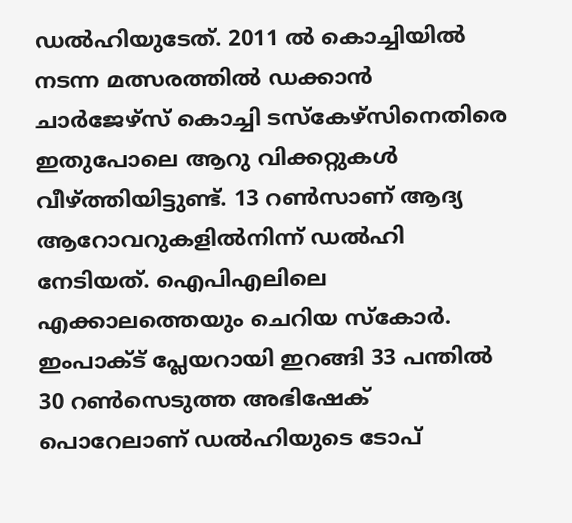ഡല്‍ഹിയുടേത്. 2011 ല്‍ കൊച്ചിയില്‍ നടന്ന മത്സരത്തില്‍ ഡക്കാന്‍ ചാര്‍ജേഴ്‌സ് കൊച്ചി ടസ്‌കേഴ്‌സിനെതിരെ ഇതുപോലെ ആറു വിക്കറ്റുകള്‍ വീഴ്ത്തിയിട്ടുണ്ട്. 13 റണ്‍സാണ് ആദ്യ ആറോവറുകളില്‍നിന്ന് ഡല്‍ഹി നേടിയത്. ഐപിഎലിലെ എക്കാലത്തെയും ചെറിയ സ്‌കോര്‍. ഇംപാക്ട് പ്ലേയറായി ഇറങ്ങി 33 പന്തില്‍ 30 റണ്‍സെടുത്ത അഭിഷേക് പൊറേലാണ് ഡല്‍ഹിയുടെ ടോപ്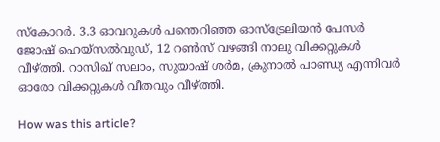സ്‌കോറര്‍. 3.3 ഓവറുകള്‍ പന്തെറിഞ്ഞ ഓസ്‌ട്രേലിയന്‍ പേസര്‍ ജോഷ് ഹെയ്‌സല്‍വുഡ്, 12 റണ്‍സ് വഴങ്ങി നാലു വിക്കറ്റുകള്‍ വീഴ്ത്തി. റാസിഖ് സലാം, സുയാഷ് ശര്‍മ, ക്രുനാല്‍ പാണ്ഡ്യ എന്നിവര്‍ ഓരോ വിക്കറ്റുകള്‍ വീതവും വീഴ്ത്തി.

How was this article?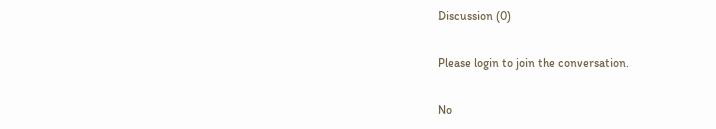Discussion (0)

Please login to join the conversation.

No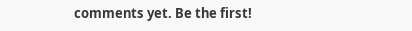comments yet. Be the first!